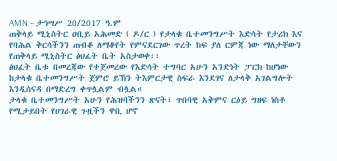AMN – ታኅሣሥ 20/2017 ዓ.ም
ጠቅላይ ሚኒስትር ዐቢይ አሕመድ ( ዶ/ር ) የታላቁ ቤተመንግሥት እድሳት የታሪክ እና የባሕል ቅርሳችንን ጠብቆ ለማቆየት የምናደርገው ጥረት ከፍ ያለ ርምጃ ነው ማለታቸውን የጠቅላይ ሚኒስትር ፅህፈት ቤት አስታወቀ፡፡
ፅህፈት ቤቱ በመረጃው የተጀመረው የእድሳት ተግባር አሁን አንድነት ፓርክ ከሆነው ከታላቁ ቤተመንግሥት ጀምሮ ይኽን ትእምርታዊ ስፍራ እንደገና ለታላቅ አገልግሎት እንዲሰናዳ በማድረግ ቀጥሏልም ብሏል።
ታላቁ ቤተመንግሥት አሁን የሕዝባችንን ጽናት፣ ጥበባዊ አቅምና ርዕይ ግዘፍ ነስቶ የሚታይበት የሀገራዊ ጉዟችን ዋቢ ሆኖ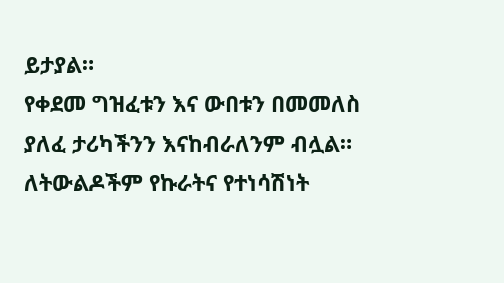ይታያል።
የቀደመ ግዝፈቱን እና ውበቱን በመመለስ ያለፈ ታሪካችንን እናከብራለንም ብሏል።
ለትውልዶችም የኩራትና የተነሳሽነት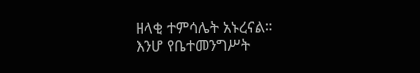ዘላቂ ተምሳሌት አኑረናል።
እንሆ የቤተመንግሥት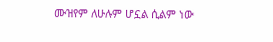ሙዝየም ለሁሉም ሆኗል ሲልም ነው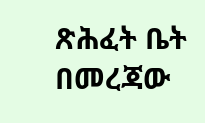ጽሕፈት ቤት በመረጃው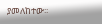ያመለከተው፡፡